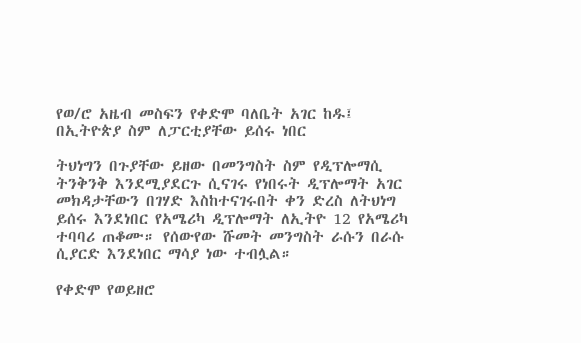የወ/ሮ አዜብ መስፍን የቀድሞ ባለቤት አገር ከዱ፤ በኢትዮጵያ ስም ለፓርቲያቸው ይሰሩ ነበር

ትህነግን በጉያቸው ይዘው በመንግስት ስም የዲፕሎማሲ ትንቅንቅ እንደሚያደርጉ ሲናገሩ የነበሩት ዲፕሎማት አገር መክዳታቸውን በገሃድ እስከተናገሩበት ቀን ድረስ ለትህነግ ይሰሩ እንደነበር የአሜሪካ ዲፕሎማት ለኢትዮ 12 የአሜሪካ ተባባሪ ጠቆሙ። የሰውየው ሹመት መንግስት ራሱን በራሱ ሲያርድ እንደነበር ማሳያ ነው ተብሏል።

የቀድሞ የወይዘሮ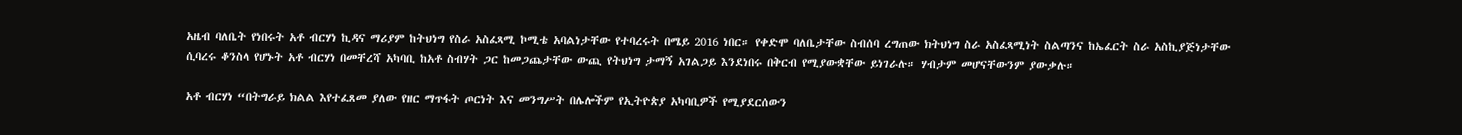አዜብ ባለቤት የነበሩት አቶ ብርሃነ ኪዳና ማሪያም ከትህነግ የስራ አስፈጻሚ ኮሚቴ አባልነታቸው የተባረሩት በሜይ 2016 ነበር። የቀድሞ ባለቤታቸው ስብሰባ ረግጠው ክትህነግ ስራ አስፈጻሚነት ስልጣንና ከኤፈርት ስራ አስኪያጅነታቸው ሲባረሩ ቆንስላ የሆኑት አቶ ብርሃነ በመቸረሻ አካባቢ ከአቶ ስብሃት ጋር ከመጋጨታቸው ውጪ የትህነግ ታማኝ አገልጋይ እንደነበሩ በቅርብ የሚያውቋቸው ይነገራሉ። ሃብታም መሆናቸውንም ያውቃሉ።

አቶ ብርሃነ “በትግራይ ክልል እየተፈጸመ ያለው የዘር ማጥፋት ጦርነት እና መንግሥት በሌሎችም የኢትዮጵያ አካባቢዎች የሚያደርሰውን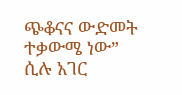ጭቆናና ውድመት ተቃውሜ ነው” ሲሉ አገር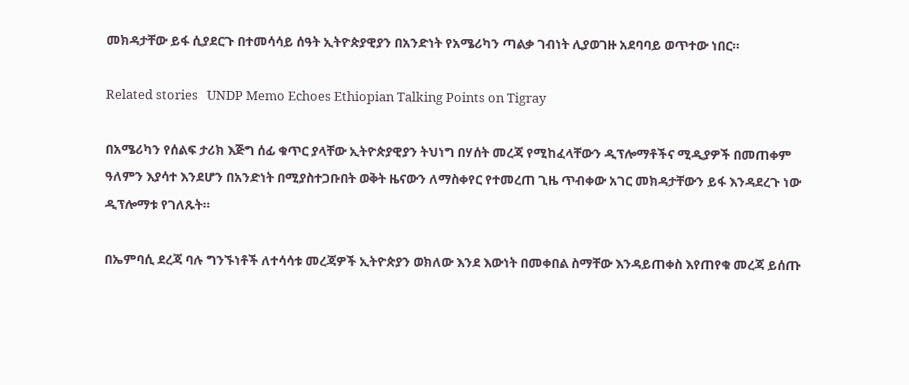መክዳታቸው ይፋ ሲያደርጉ በተመሳሳይ ሰዓት ኢትዮጵያዊያን በአንድነት የአሜሪካን ጣልቃ ገብነት ሊያወገዙ አደባባይ ወጥተው ነበር።

Related stories   UNDP Memo Echoes Ethiopian Talking Points on Tigray

በአሜሪካን የሰልፍ ታሪክ እጅግ ሰፊ ቁጥር ያላቸው ኢትዮጵያዊያን ትህነግ በሃሰት መረጃ የሚከፈላቸውን ዲፕሎማቶችና ሚዲያዎች በመጠቀም ዓለምን እያሳተ እንደሆን በአንድነት በሚያስተጋቡበት ወቅት ዜናውን ለማስቀየር የተመረጠ ጊዜ ጥብቀው አገር መክዳታቸውን ይፋ እንዳደረጉ ነው ዲፕሎማቱ የገለጹት።

በኤምባሲ ደረጃ ባሉ ግንኙነቶች ለተሳሳቱ መረጃዎች ኢትዮጵያን ወክለው እንደ እውነት በመቀበል ስማቸው እንዳይጠቀስ እየጠየቁ መረጃ ይሰጡ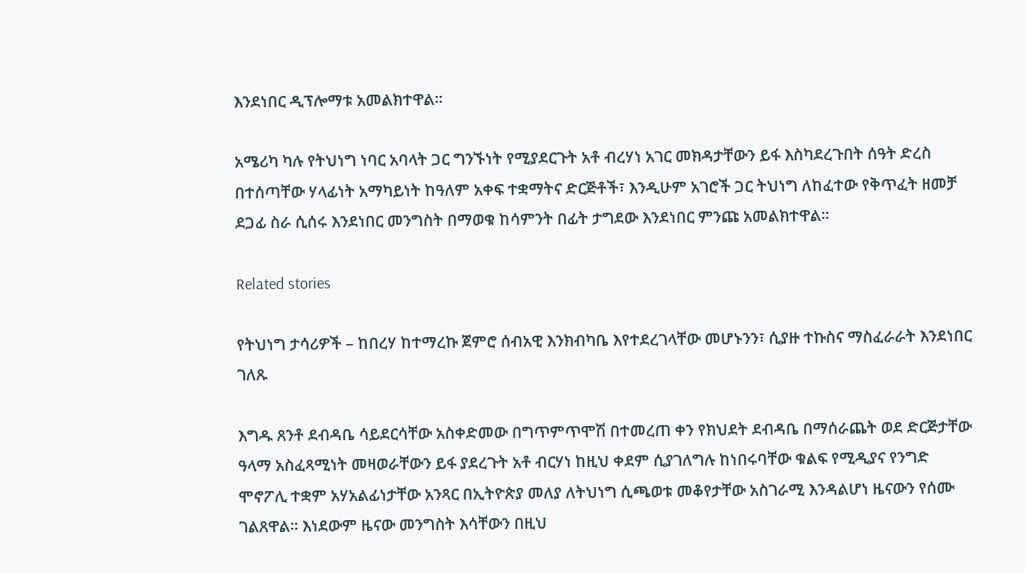እንደነበር ዲፕሎማቱ አመልክተዋል።

አሜሪካ ካሉ የትህነግ ነባር አባላት ጋር ግንኙነት የሚያደርጉት አቶ ብረሃነ አገር መክዳታቸውን ይፋ እስካደረጉበት ሰዓት ድረስ በተሰጣቸው ሃላፊነት አማካይነት ከዓለም አቀፍ ተቋማትና ድርጅቶች፣ እንዲሁም አገሮች ጋር ትህነግ ለከፈተው የቅጥፈት ዘመቻ ደጋፊ ስራ ሲሰሩ እንደነበር መንግስት በማወቁ ከሳምንት በፊት ታግደው እንደነበር ምንጩ አመልክተዋል።

Related stories

የትህነግ ታሳሪዎች – ከበረሃ ከተማረኩ ጀምሮ ሰብአዊ እንክብካቤ እየተደረገላቸው መሆኑንን፣ ሲያዙ ተኩስና ማስፈራራት እንደነበር ገለጹ

እግዱ ጸንቶ ደብዳቤ ሳይደርሳቸው አስቀድመው በግጥምጥሞሽ በተመረጠ ቀን የክህደት ደብዳቤ በማሰራጨት ወደ ድርጅታቸው ዓላማ አስፈጻሚነት መዛወራቸውን ይፋ ያደረጉት አቶ ብርሃነ ከዚህ ቀደም ሲያገለግሉ ከነበሩባቸው ቁልፍ የሚዲያና የንግድ ሞኖፖሊ ተቋም አሃአልፊነታቸው አንጻር በኢትዮጵያ መለያ ለትህነግ ሲጫወቱ መቆየታቸው አስገራሚ እንዳልሆነ ዜናውን የሰሙ ገልጸዋል። እነደውም ዜናው መንግስት እሳቸውን በዚህ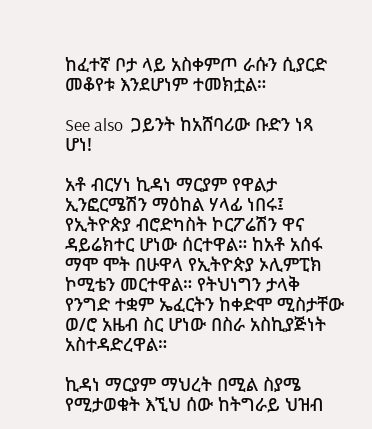ከፈተኛ ቦታ ላይ አስቀምጦ ራሱን ሲያርድ መቆየቱ እንደሆነም ተመክቷል።

See also  ጋይንት ከአሸባሪው ቡድን ነጻ ሆነ!

አቶ ብርሃነ ኪዳነ ማርያም የዋልታ ኢንፎርሜሽን ማዕከል ሃላፊ ነበሩ፤ የኢትዮጵያ ብሮድካስት ኮርፖሬሽን ዋና ዳይሬክተር ሆነው ሰርተዋል። ከአቶ አሰፋ ማሞ ሞት በሁዋላ የኢትዮጵያ ኦሊምፒክ ኮሚቴን መርተዋል። የትህነግን ታላቅ የንግድ ተቋም ኤፈርትን ከቀድሞ ሚስታቸው ወ/ሮ አዜብ ስር ሆነው በስራ አስኪያጅነት አስተዳድረዋል።

ኪዳነ ማርያም ማህረት በሚል ስያሜ የሚታወቁት እኚህ ሰው ከትግራይ ህዝብ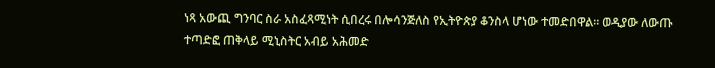ነጻ አውጪ ግንባር ስራ አስፈጻሚነት ሲበረሩ በሎሳንጅለስ የኢትዮጵያ ቆንስላ ሆነው ተመድበዋል። ወዲያው ለውጡ ተጣድፎ ጠቅላይ ሚኒስትር አብይ አሕመድ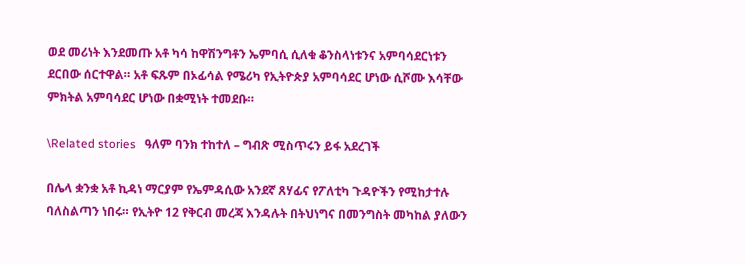ወደ መሪነት እንደመጡ አቶ ካሳ ከዋሽንግቶን ኤምባሲ ሲለቁ ቆንስላነቱንና አምባሳደርነቱን ደርበው ሰርተዋል። አቶ ፍጹም በኦፊሳል የሜሪካ የኢትዮጵያ አምባሳደር ሆነው ሲሾሙ እሳቸው ምክትል አምባሳደር ሆነው በቋሚነት ተመደቡ።

\Related stories   ዓለም ባንክ ተከተለ – ግብጽ ሚስጥሩን ይፋ አደረገች

በሌላ ቋንቋ አቶ ኪዳነ ማርያም የኤምዳሲው አንደኛ ጸሃፊና የፖለቲካ ጉዳዮችን የሚከታተሉ ባለስልጣን ነበሩ። የኢትዮ 12 የቅርብ መረጃ እንዳሉት በትህነግና በመንግስት መካከል ያለውን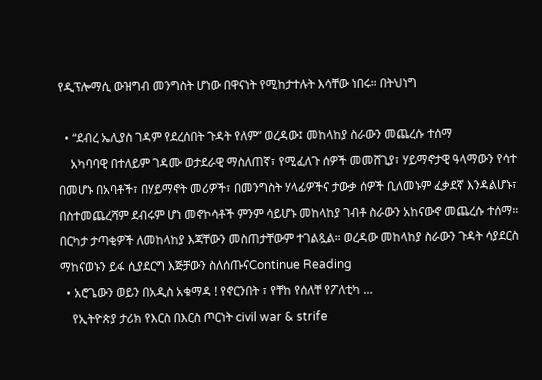የዲፕሎማሲ ውዝግብ መንግስት ሆነው በዋናነት የሚከታተሉት እሳቸው ነበሩ። በትህነግ

  • “ደብረ ኤሊያስ ገዳም የደረሰበት ጉዳት የለም” ወረዳው፤ መከላከያ ስራውን መጨረሱ ተሰማ
    አካባባዊ በተለይም ገዳሙ ወታደራዊ ማስለጠኛ፣ የሚፈለጉ ሰዎች መመሸጊያ፣ ሃይማኖታዊ ዓላማውን የሳተ በመሆኑ በአባቶች፣ በሃይማኖት መሪዎች፣ በመንግስት ሃላፊዎችና ታውቃ ሰዎች ቢለመኑም ፈቃደኛ እንዳልሆኑ፣ በስተመጨረሻም ደብሩም ሆነ መኖኮሳቶች ምንም ሳይሆኑ መከላከያ ገብቶ ስራውን አከናውኖ መጨረሱ ተሰማ። በርካታ ታጣቂዎች ለመከላከያ እጃቸውን መስጠታቸውም ተገልጿል። ወረዳው መከላከያ ስራውን ጉዳት ሳያደርስ ማከናወኑን ይፋ ሲያደርግ እጅቻውን ስለሰጡናContinue Reading
  • አሮጌውን ወይን በአዲስ አቁማዳ ! የኖርንበት ፣ የቸከ የሰለቸ የፖለቲካ …
    የኢትዮጵያ ታሪክ የእርስ በእርስ ጦርነት civil war & strife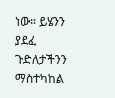ነው። ይሄንን ያደፈ ጉድለታችንን ማስተካከል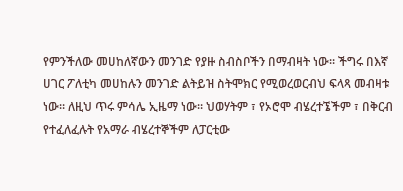የምንችለው መሀከለኛውን መንገድ የያዙ ስብስቦችን በማብዛት ነው። ችግሩ በእኛ ሀገር ፖለቲካ መሀከሉን መንገድ ልትይዝ ስትሞክር የሚወረወርብህ ፍላጻ መብዛቱ ነው። ለዚህ ጥሩ ምሳሌ ኢዜማ ነው። ህወሃትም ፣ የኦሮሞ ብሄረተኜችም ፣ በቅርብ የተፈለፈሉት የአማራ ብሄረተኞችም ለፓርቲው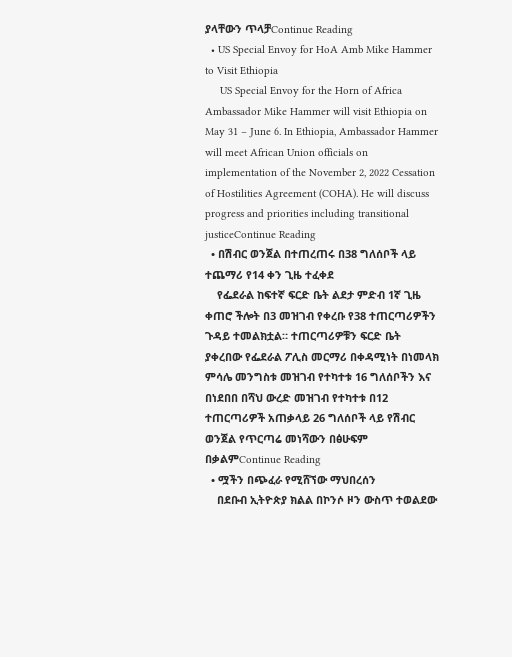ያላቸውን ጥላቻContinue Reading
  • US Special Envoy for HoA Amb Mike Hammer to Visit Ethiopia
     US Special Envoy for the Horn of Africa Ambassador Mike Hammer will visit Ethiopia on May 31 – June 6. In Ethiopia, Ambassador Hammer will meet African Union officials on implementation of the November 2, 2022 Cessation of Hostilities Agreement (COHA). He will discuss progress and priorities including transitional justiceContinue Reading
  • በሽብር ወንጀል በተጠረጠሩ በ38 ግለሰቦች ላይ ተጨማሪ የ14 ቀን ጊዜ ተፈቀደ
    የፌደራል ከፍተኛ ፍርድ ቤት ልደታ ምድብ 1ኛ ጊዜ ቀጠሮ ችሎት በ3 መዝገብ የቀረቡ የ38 ተጠርጣሪዎችን ጉዳይ ተመልክቷል። ተጠርጣሪዎቹን ፍርድ ቤት ያቀረበው የፌደራል ፖሊስ መርማሪ በቀዳሚነት በነመላክ ምሳሌ መንግስቱ መዝገብ የተካተቱ 16 ግለሰቦችን እና በነደበበ በሻህ ውረድ መዝገብ የተካተቱ በ12 ተጠርጣሪዎች አጠቃላይ 26 ግለሰቦች ላይ የሽብር ወንጀል የጥርጣሬ መነሻውን በፅሁፍም በቃልምContinue Reading
  • ሟችን በጭፈራ የሚሸኘው ማህበረሰን
    በደቡብ ኢትዮጵያ ክልል በኮንሶ ዞን ውስጥ ተወልደው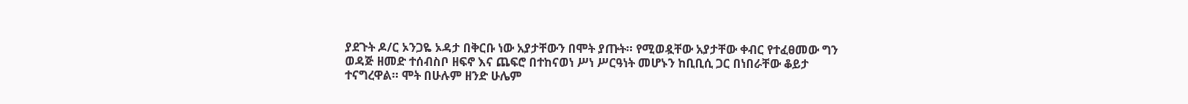ያደጉት ዶ/ር ኦንጋዬ ኦዳታ በቅርቡ ነው አያታቸውን በሞት ያጡት። የሚወዷቸው አያታቸው ቀብር የተፈፀመው ግን ወዳጅ ዘመድ ተሰብስቦ ዘፍኖ እና ጨፍሮ በተከናወነ ሥነ ሥርዓነት መሆኑን ከቢቢሲ ጋር በነበራቸው ቆይታ ተናግረዋል። ሞት በሁሉም ዘንድ ሁሌም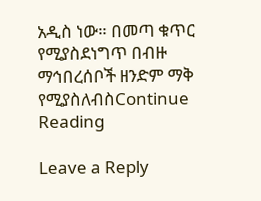አዲስ ነው። በመጣ ቁጥር የሚያስደነግጥ በብዙ ማኅበረሰቦች ዘንድም ማቅ የሚያስለብስContinue Reading

Leave a Reply